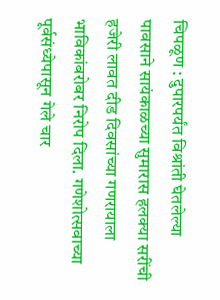चिपळूण : दुपारपर्यंत विश्रांती घेतलेल्या पावसाने सायंकाळच्या सुमारास हलक्या सरींची हजेरी लावत दीड दिवसांच्या गणरायाला भाविकांबरोबर निरोप दिला. गणेशोत्सवाच्या पूर्वसंध्येपासून गेले चार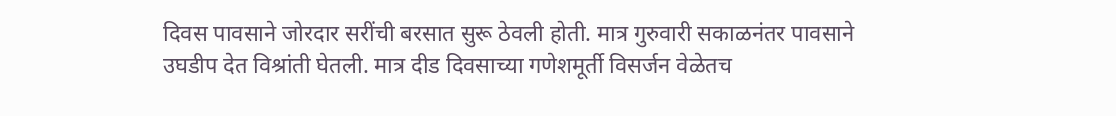दिवस पावसाने जोरदार सरींची बरसात सुरू ठेवली होती. मात्र गुरुवारी सकाळनंतर पावसाने उघडीप देत विश्रांती घेतली. मात्र दीड दिवसाच्या गणेशमूर्ती विसर्जन वेळेतच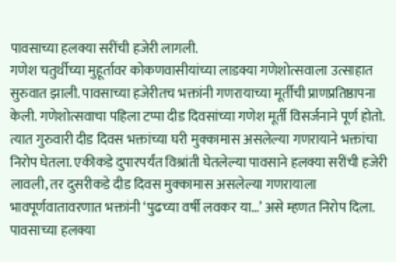पावसाच्या हलक्या सरींची हजेरी लागली.
गणेश चतुर्थीच्या मुहूर्तावर कोकणवासीयांच्या लाडक्या गणेशोत्सवाला उत्साहात सुरुवात झाली. पावसाच्या हजेरीतच भक्तांनी गणरायाच्या मूर्तीची प्राणप्रतिष्ठापना केली. गणेशोत्सवाचा पहिला टप्पा दीड दिवसांच्या गणेश मूर्ती विसर्जनाने पूर्ण होतो. त्यात गुरुवारी दीड दिवस भक्तांच्या घरी मुक्कामास असलेल्या गणरायाने भक्तांचा निरोप घेतला. एकीकडे दुपारपर्यंत विश्रांती घेतलेल्या पावसाने हलक्या सरींची हजेरी लावली, तर दुसरीकडे दीड दिवस मुक्कामास असलेल्या गणरायाला भावपूर्णवातावरणात भक्तांनी ‘पुढच्या वर्षी लवकर या…’ असे म्हणत निरोप दिला.
पावसाच्या हलक्या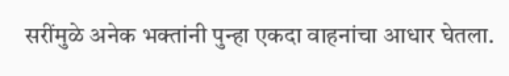सरींमुळे अनेक भक्तांनी पुन्हा एकदा वाहनांचा आधार घेतला.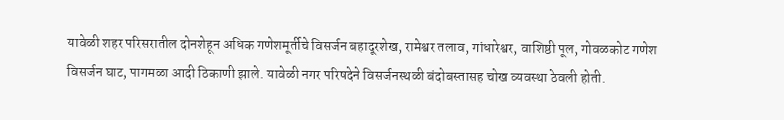यावेळी शहर परिसरातील दोनशेहून अधिक गणेशमूर्तीचे विसर्जन बहादूरशेख, रामेश्वर तलाव, गांधारेश्वर, वाशिष्ठी पूल, गोवळकोट गणेश विसर्जन घाट, पागमळा आदी ठिकाणी झाले. यावेळी नगर परिषदेने विसर्जनस्थळी बंदोबस्तासह चोख व्यवस्था ठेवली होती.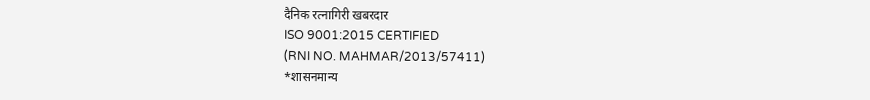दैनिक रत्नागिरी खबरदार
ISO 9001:2015 CERTIFIED
(RNI NO. MAHMAR/2013/57411)
*शासनमान्य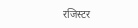रजिस्टर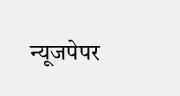न्यूजपेपर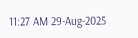11:27 AM 29-Aug-2025